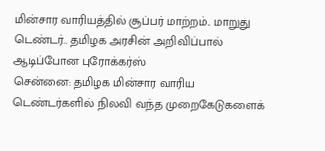மின்சார வாரியத்தில் சூப்பர் மாற்றம்.. மாறுது டெண்டர்.. தமிழக அரசின் அறிவிப்பால் ஆடிப்போன புரோக்கர்ஸ்
சென்னை: தமிழக மின்சார வாரிய டெண்டர்களில் நிலவி வந்த முறைகேடுகளைக்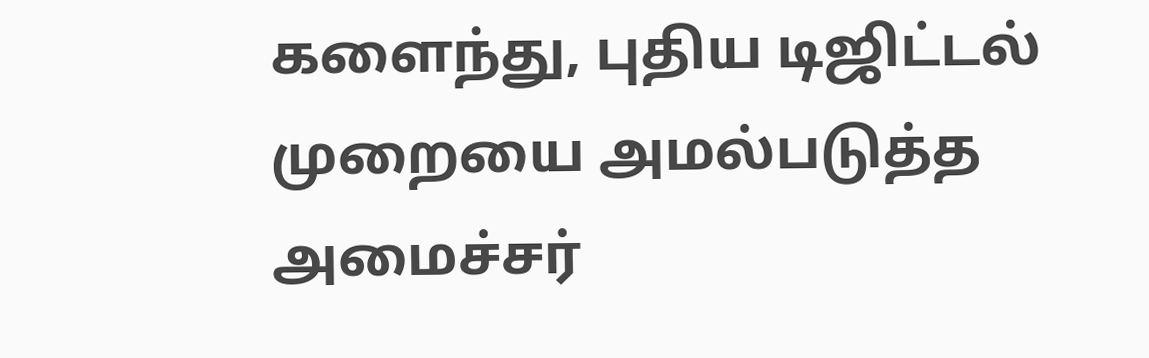களைந்து, புதிய டிஜிட்டல் முறையை அமல்படுத்த அமைச்சர்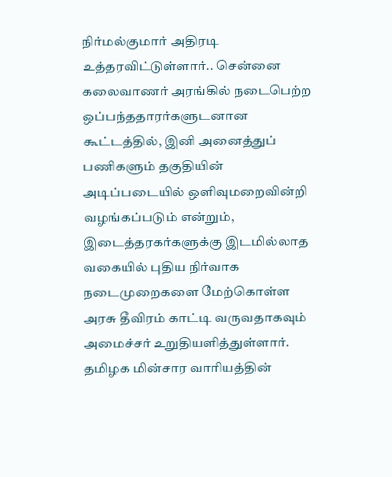நிர்மல்குமார் அதிரடி உத்தரவிட்டுள்ளார்.. சென்னை கலைவாணர் அரங்கில் நடைபெற்ற ஒப்பந்ததாரர்களுடனான கூட்டத்தில், இனி அனைத்துப் பணிகளும் தகுதியின் அடிப்படையில் ஒளிவுமறைவின்றி வழங்கப்படும் என்றும், இடைத்தரகர்களுக்கு இடமில்லாத வகையில் புதிய நிர்வாக நடைமுறைகளை மேற்கொள்ள அரசு தீவிரம் காட்டி வருவதாகவும் அமைச்சர் உறுதியளித்துள்ளார்.
தமிழக மின்சார வாரியத்தின்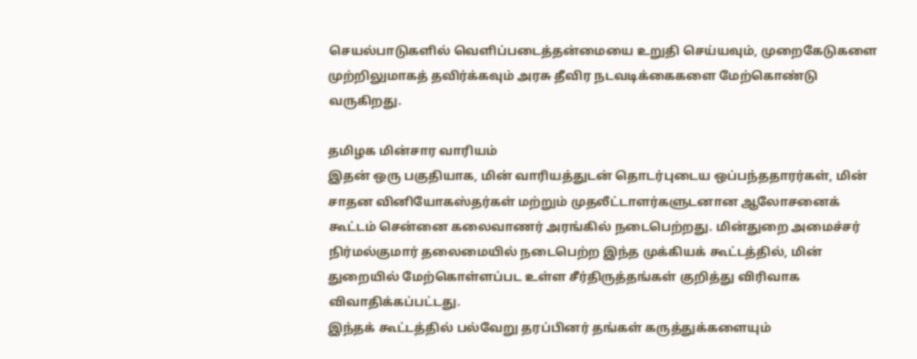செயல்பாடுகளில் வெளிப்படைத்தன்மையை உறுதி செய்யவும், முறைகேடுகளை முற்றிலுமாகத் தவிர்க்கவும் அரசு தீவிர நடவடிக்கைகளை மேற்கொண்டு வருகிறது.

தமிழக மின்சார வாரியம்
இதன் ஒரு பகுதியாக, மின் வாரியத்துடன் தொடர்புடைய ஒப்பந்ததாரர்கள், மின் சாதன வினியோகஸ்தர்கள் மற்றும் முதலீட்டாளர்களுடனான ஆலோசனைக் கூட்டம் சென்னை கலைவாணர் அரங்கில் நடைபெற்றது. மின்துறை அமைச்சர் நிர்மல்குமார் தலைமையில் நடைபெற்ற இந்த முக்கியக் கூட்டத்தில், மின் துறையில் மேற்கொள்ளப்பட உள்ள சீர்திருத்தங்கள் குறித்து விரிவாக விவாதிக்கப்பட்டது.
இந்தக் கூட்டத்தில் பல்வேறு தரப்பினர் தங்கள் கருத்துக்களையும்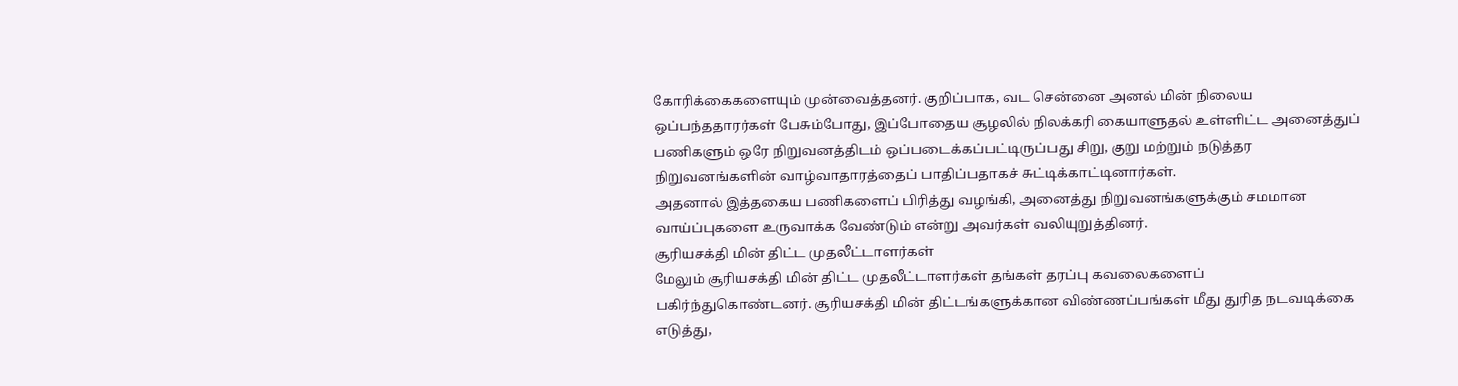கோரிக்கைகளையும் முன்வைத்தனர். குறிப்பாக, வட சென்னை அனல் மின் நிலைய ஒப்பந்ததாரர்கள் பேசும்போது, இப்போதைய சூழலில் நிலக்கரி கையாளுதல் உள்ளிட்ட அனைத்துப் பணிகளும் ஒரே நிறுவனத்திடம் ஒப்படைக்கப்பட்டிருப்பது சிறு, குறு மற்றும் நடுத்தர நிறுவனங்களின் வாழ்வாதாரத்தைப் பாதிப்பதாகச் சுட்டிக்காட்டினார்கள்.
அதனால் இத்தகைய பணிகளைப் பிரித்து வழங்கி, அனைத்து நிறுவனங்களுக்கும் சமமான வாய்ப்புகளை உருவாக்க வேண்டும் என்று அவர்கள் வலியுறுத்தினர்.
சூரியசக்தி மின் திட்ட முதலீட்டாளர்கள்
மேலும் சூரியசக்தி மின் திட்ட முதலீட்டாளர்கள் தங்கள் தரப்பு கவலைகளைப் பகிர்ந்துகொண்டனர். சூரியசக்தி மின் திட்டங்களுக்கான விண்ணப்பங்கள் மீது துரித நடவடிக்கை எடுத்து,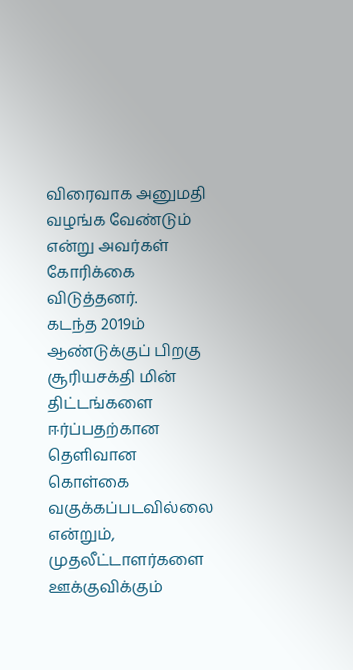விரைவாக அனுமதி வழங்க வேண்டும் என்று அவர்கள் கோரிக்கை விடுத்தனர்.
கடந்த 2019ம் ஆண்டுக்குப் பிறகு சூரியசக்தி மின் திட்டங்களை ஈர்ப்பதற்கான தெளிவான கொள்கை வகுக்கப்படவில்லை என்றும், முதலீட்டாளர்களை ஊக்குவிக்கும்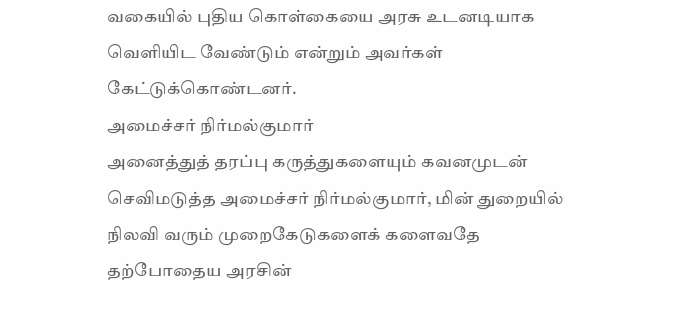வகையில் புதிய கொள்கையை அரசு உடனடியாக வெளியிட வேண்டும் என்றும் அவர்கள் கேட்டுக்கொண்டனர்.
அமைச்சர் நிர்மல்குமார்
அனைத்துத் தரப்பு கருத்துகளையும் கவனமுடன் செவிமடுத்த அமைச்சர் நிர்மல்குமார், மின் துறையில் நிலவி வரும் முறைகேடுகளைக் களைவதே தற்போதைய அரசின்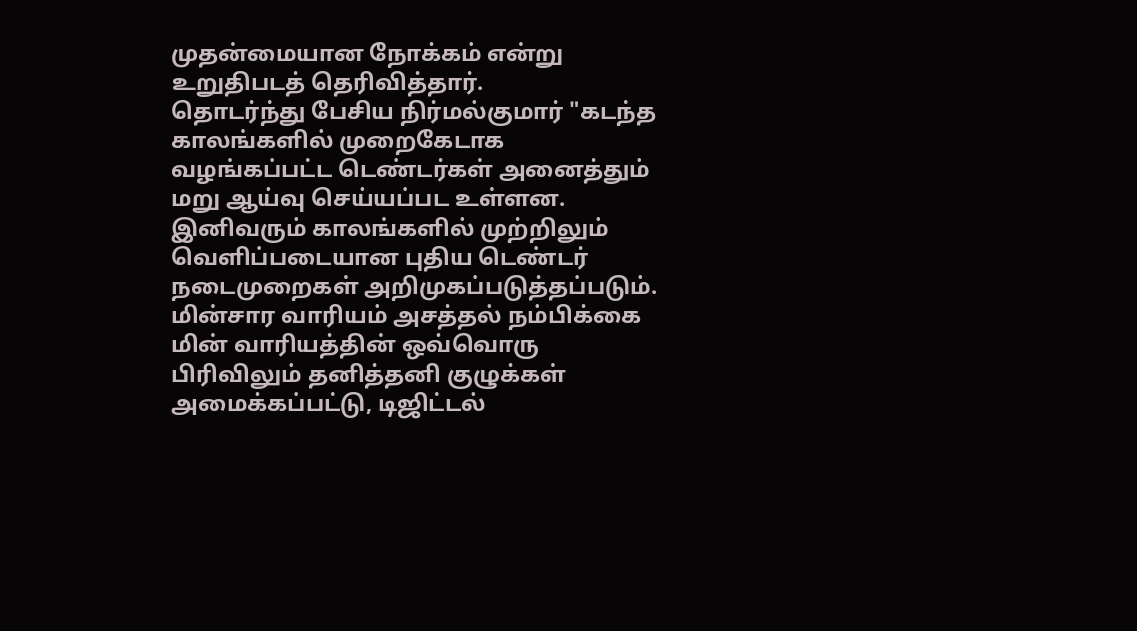முதன்மையான நோக்கம் என்று உறுதிபடத் தெரிவித்தார்.
தொடர்ந்து பேசிய நிர்மல்குமார் "கடந்த காலங்களில் முறைகேடாக வழங்கப்பட்ட டெண்டர்கள் அனைத்தும் மறு ஆய்வு செய்யப்பட உள்ளன. இனிவரும் காலங்களில் முற்றிலும் வெளிப்படையான புதிய டெண்டர் நடைமுறைகள் அறிமுகப்படுத்தப்படும்.
மின்சார வாரியம் அசத்தல் நம்பிக்கை
மின் வாரியத்தின் ஒவ்வொரு பிரிவிலும் தனித்தனி குழுக்கள் அமைக்கப்பட்டு, டிஜிட்டல்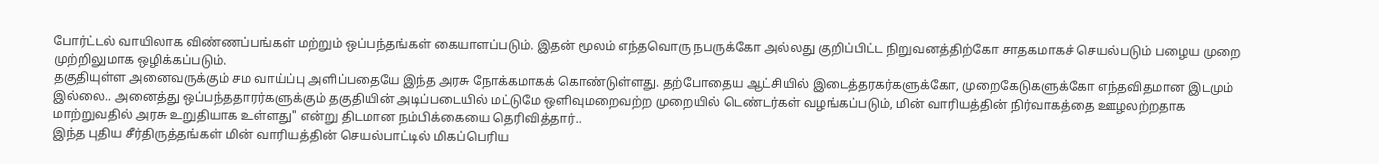போர்ட்டல் வாயிலாக விண்ணப்பங்கள் மற்றும் ஒப்பந்தங்கள் கையாளப்படும். இதன் மூலம் எந்தவொரு நபருக்கோ அல்லது குறிப்பிட்ட நிறுவனத்திற்கோ சாதகமாகச் செயல்படும் பழைய முறை முற்றிலுமாக ஒழிக்கப்படும்.
தகுதியுள்ள அனைவருக்கும் சம வாய்ப்பு அளிப்பதையே இந்த அரசு நோக்கமாகக் கொண்டுள்ளது. தற்போதைய ஆட்சியில் இடைத்தரகர்களுக்கோ, முறைகேடுகளுக்கோ எந்தவிதமான இடமும் இல்லை.. அனைத்து ஒப்பந்ததாரர்களுக்கும் தகுதியின் அடிப்படையில் மட்டுமே ஒளிவுமறைவற்ற முறையில் டெண்டர்கள் வழங்கப்படும், மின் வாரியத்தின் நிர்வாகத்தை ஊழலற்றதாக மாற்றுவதில் அரசு உறுதியாக உள்ளது" என்று திடமான நம்பிக்கையை தெரிவித்தார்..
இந்த புதிய சீர்திருத்தங்கள் மின் வாரியத்தின் செயல்பாட்டில் மிகப்பெரிய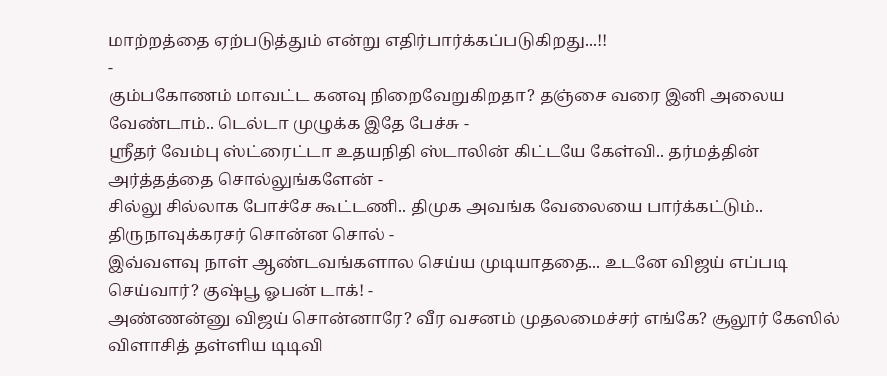மாற்றத்தை ஏற்படுத்தும் என்று எதிர்பார்க்கப்படுகிறது...!!
-
கும்பகோணம் மாவட்ட கனவு நிறைவேறுகிறதா? தஞ்சை வரை இனி அலைய வேண்டாம்.. டெல்டா முழுக்க இதே பேச்சு -
ஸ்ரீதர் வேம்பு ஸ்ட்ரைட்டா உதயநிதி ஸ்டாலின் கிட்டயே கேள்வி.. தர்மத்தின் அர்த்தத்தை சொல்லுங்களேன் -
சில்லு சில்லாக போச்சே கூட்டணி.. திமுக அவங்க வேலையை பார்க்கட்டும்.. திருநாவுக்கரசர் சொன்ன சொல் -
இவ்வளவு நாள் ஆண்டவங்களால செய்ய முடியாததை... உடனே விஜய் எப்படி செய்வார்? குஷ்பூ ஓபன் டாக்! -
அண்ணன்னு விஜய் சொன்னாரே? வீர வசனம் முதலமைச்சர் எங்கே? சூலூர் கேஸில் விளாசித் தள்ளிய டிடிவி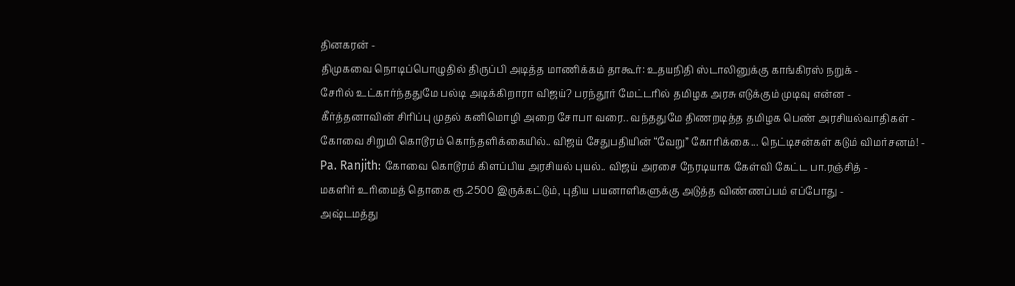தினகரன் -
திமுகவை நொடிப்பொழுதில் திருப்பி அடித்த மாணிக்கம் தாகூர்: உதயநிதி ஸ்டாலினுக்கு காங்கிரஸ் நறுக் -
சேரில் உட்கார்ந்ததுமே பல்டி அடிக்கிறாரா விஜய்? பரந்தூர் மேட்டரில் தமிழக அரசு எடுக்கும் முடிவு என்ன -
கீர்த்தனாவின் சிரிப்பு முதல் கனிமொழி அறை சோபா வரை.. வந்ததுமே திணறடித்த தமிழக பெண் அரசியல்வாதிகள் -
கோவை சிறுமி கொடூரம் கொந்தளிக்கையில்.. விஜய் சேதுபதியின் “வேறு” கோரிக்கை... நெட்டிசன்கள் கடும் விமர்சனம்! -
Pa. Ranjith: கோவை கொடூரம் கிளப்பிய அரசியல் புயல்.. விஜய் அரசை நேரடியாக கேள்வி கேட்ட பா.ரஞ்சித் -
மகளிர் உரிமைத் தொகை ரூ.2500 இருக்கட்டும், புதிய பயனாளிகளுக்கு அடுத்த விண்ணப்பம் எப்போது -
அஷ்டமத்து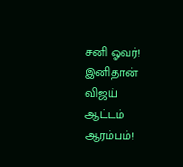சனி ஓவர்! இனிதான் விஜய் ஆட்டம் ஆரம்பம்!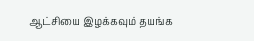ஆட்சியை இழக்கவும் தயங்க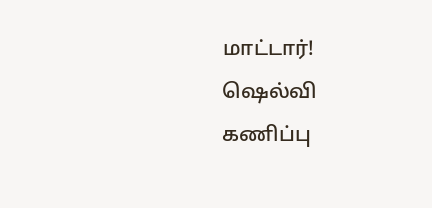மாட்டார்! ஷெல்வி கணிப்பு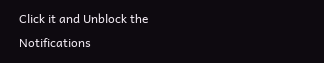Click it and Unblock the Notifications